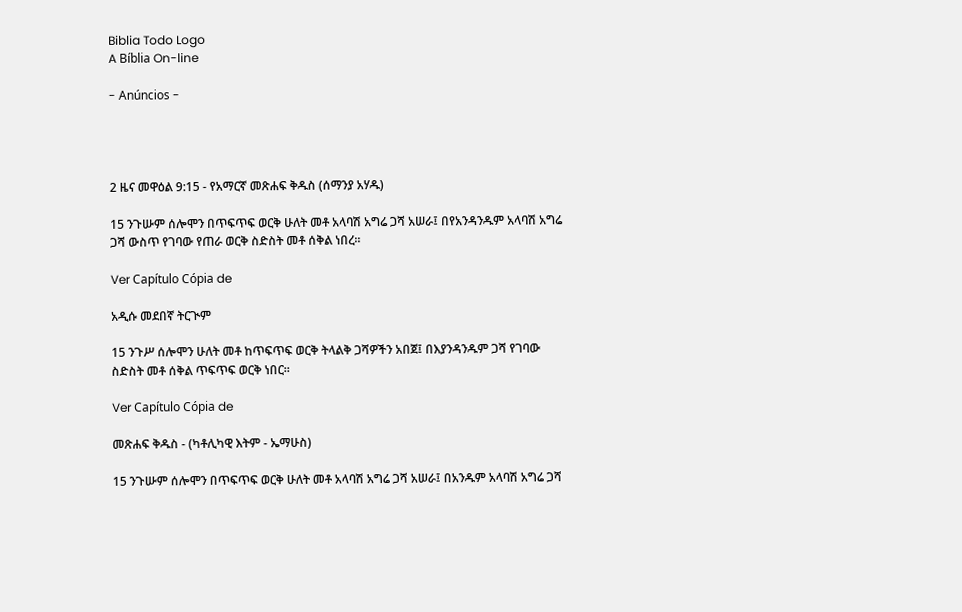Biblia Todo Logo
A Bíblia On-line

- Anúncios -




2 ዜና መዋዕል 9:15 - የአማርኛ መጽሐፍ ቅዱስ (ሰማንያ አሃዱ)

15 ንጉሡም ሰሎሞን በጥፍጥፍ ወርቅ ሁለት መቶ አላባሽ አግሬ ጋሻ አሠራ፤ በየአንዳንዱም አላባሽ አግሬ ጋሻ ውስጥ የገባው የጠራ ወርቅ ስድስት መቶ ሰቅል ነበረ።

Ver Capítulo Cópia de

አዲሱ መደበኛ ትርጒም

15 ንጉሥ ሰሎሞን ሁለት መቶ ከጥፍጥፍ ወርቅ ትላልቅ ጋሻዎችን አበጀ፤ በእያንዳንዱም ጋሻ የገባው ስድስት መቶ ሰቅል ጥፍጥፍ ወርቅ ነበር።

Ver Capítulo Cópia de

መጽሐፍ ቅዱስ - (ካቶሊካዊ እትም - ኤማሁስ)

15 ንጉሡም ሰሎሞን በጥፍጥፍ ወርቅ ሁለት መቶ አላባሽ አግሬ ጋሻ አሠራ፤ በአንዱም አላባሽ አግሬ ጋሻ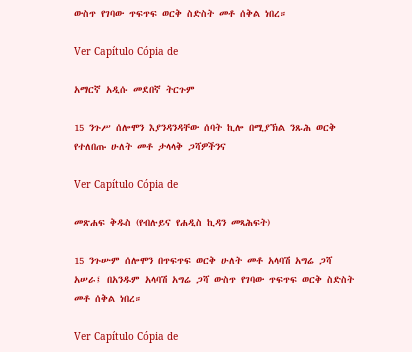ውስጥ የገባው ጥፍጥፍ ወርቅ ስድስት መቶ ሰቅል ነበረ።

Ver Capítulo Cópia de

አማርኛ አዲሱ መደበኛ ትርጉም

15 ንጉሥ ሰሎሞን እያንዳንዳቸው ሰባት ኪሎ በሚያኽል ንጹሕ ወርቅ የተለበጡ ሁለት መቶ ታላላቅ ጋሻዎችንና

Ver Capítulo Cópia de

መጽሐፍ ቅዱስ (የብሉይና የሐዲስ ኪዳን መጻሕፍት)

15 ንጉሡም ሰሎሞን በጥፍጥፍ ወርቅ ሁለት መቶ አላባሽ አግሬ ጋሻ አሠራ፤ በአንዱም አላባሽ አግሬ ጋሻ ውስጥ የገባው ጥፍጥፍ ወርቅ ስድስት መቶ ሰቅል ነበረ።

Ver Capítulo Cópia de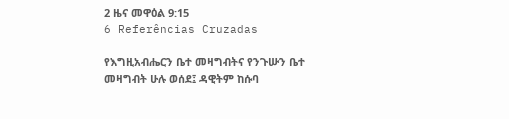2 ዜና መዋዕል 9:15
6 Referências Cruzadas

የእግዚአብሔርን ቤተ መዛግብትና የንጉሡን ቤተ መዛግብት ሁሉ ወሰደ፤ ዳዊትም ከሱባ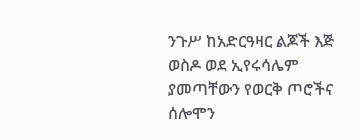ንጉሥ ከአድርዓዛር ልጆች እጅ ወስዶ ወደ ኢየሩሳሌም ያመጣቸውን የወርቅ ጦሮችና ሰሎሞን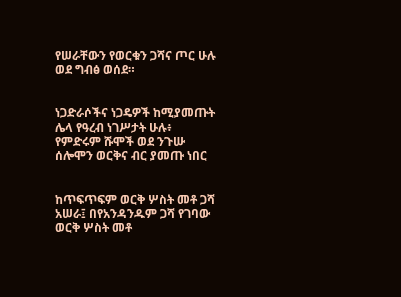የሠራቸውን የወርቁን ጋሻና ጦር ሁሉ ወደ ግብፅ ወሰደ።


ነጋድራሶችና ነጋዴዎች ከሚያመጡት ሌላ የዓረብ ነገሥታት ሁሉ፥ የምድሩም ሹሞች ወደ ንጉሡ ሰሎሞን ወርቅና ብር ያመጡ ነበር


ከጥፍጥፍም ወርቅ ሦስት መቶ ጋሻ አሠራ፤ በየአንዳንዱም ጋሻ የገባው ወርቅ ሦስት መቶ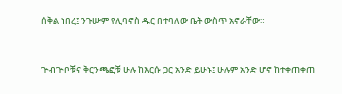ሰቅል ነበረ፤ ንጉሡም የሊባኖስ ዱር በተባለው ቤት ውስጥ አኖራቸው።


ጕብጕቦቹና ቅርንጫፎቹ ሁሉ ከእርሱ ጋር አንድ ይሁኑ፤ ሁሉም አንድ ሆኖ ከተቀጠቀጠ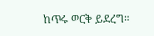ከጥሩ ወርቅ ይደረግ።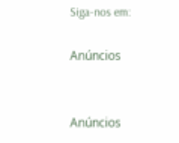Siga-nos em:

Anúncios


Anúncios